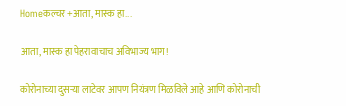Homeकल्चर +आता, मास्क हा...

आता, मास्क हा पेहरावाचाच अविभाज्य भाग!

कोरोनाच्या दुसऱ्या लाटेवर आपण नियंत्रण मिळविले आहे आणि कोरोनाची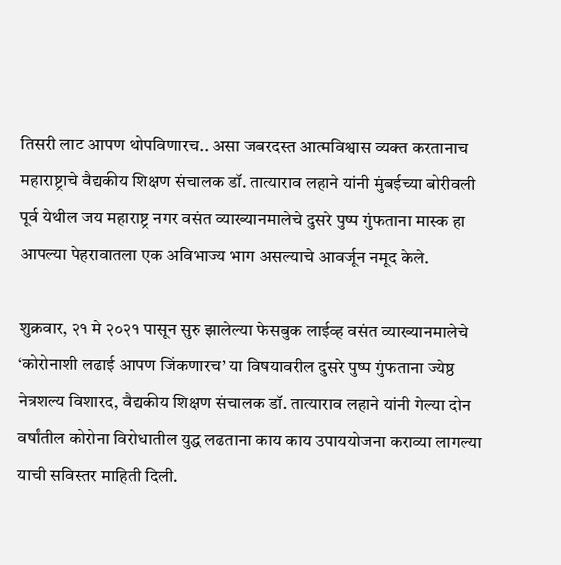तिसरी लाट आपण थोपविणारच.. असा जबरदस्त आत्मविश्वास व्यक्त करतानाच महाराष्ट्राचे वैद्यकीय शिक्षण संचालक डॉ. तात्याराव लहाने यांनी मुंबईच्या बोरीवली पूर्व येथील जय महाराष्ट्र नगर वसंत व्याख्यानमालेचे दुसरे पुष्प गुंफताना मास्क हा आपल्या पेहरावातला एक अविभाज्य भाग असल्याचे आवर्जून नमूद केले.

शुक्रवार, २१ मे २०२१ पासून सुरु झालेल्या फेसबुक लाईव्ह वसंत व्याख्यानमालेचे ‘कोरोनाशी लढाई आपण जिंकणारच’ या विषयावरील दुसरे पुष्प गुंफताना ज्येष्ठ नेत्रशल्य विशारद, वैद्यकीय शिक्षण संचालक डॉ. तात्याराव लहाने यांनी गेल्या दोन वर्षांतील कोरोना विरोधातील युद्ध लढताना काय काय उपाययोजना कराव्या लागल्या याची सविस्तर माहिती दिली.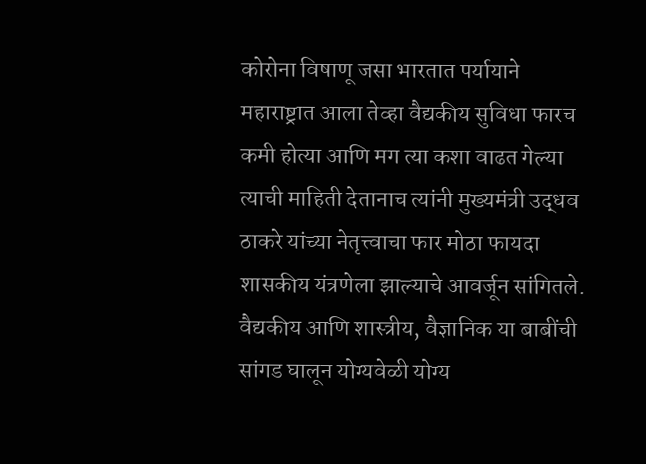कोरोना विषाणू जसा भारतात पर्यायाने महाराष्ट्रात आला तेव्हा वैद्यकीय सुविधा फारच कमी होत्या आणि मग त्या कशा वाढत गेल्या त्याची माहिती देतानाच त्यांनी मुख्यमंत्री उद्धव ठाकरे यांच्या नेतृत्त्वाचा फार मोठा फायदा शासकीय यंत्रणेला झाल्याचे आवर्जून सांगितले. वैद्यकीय आणि शास्त्रीय, वैज्ञानिक या बाबींची सांगड घालून योग्यवेळी योग्य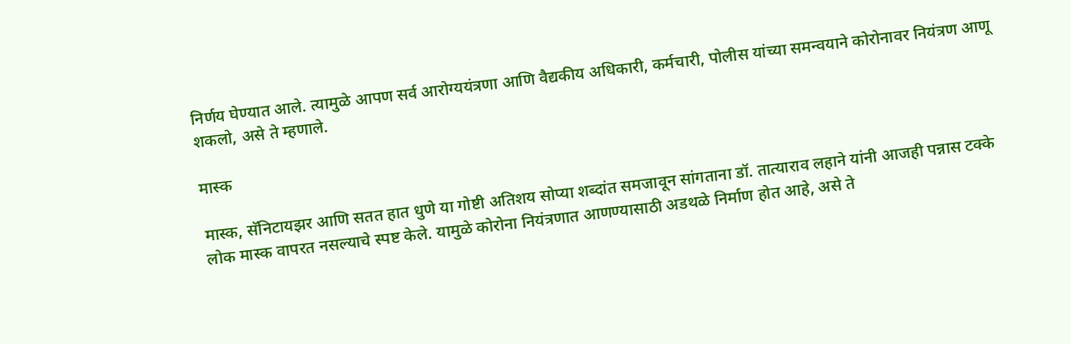निर्णय घेण्यात आले. त्यामुळे आपण सर्व आरोग्ययंत्रणा आणि वैद्यकीय अधिकारी, कर्मचारी, पोलीस यांच्या समन्वयाने कोरोनावर नियंत्रण आणू शकलो, असे ते म्हणाले.

मास्क

मास्क, सॅनिटायझर आणि सतत हात धुणे या गोष्टी अतिशय सोप्या शब्दांत समजावून सांगताना डॉ. तात्याराव लहाने यांनी आजही पन्नास टक्के लोक मास्क वापरत नसल्याचे स्पष्ट केले. यामुळे कोरोना नियंत्रणात आणण्यासाठी अडथळे निर्माण होत आहे, असे ते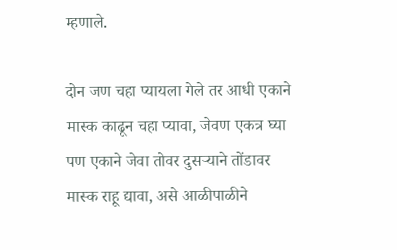म्हणाले.

दोन जण चहा प्यायला गेले तर आधी एकाने मास्क काढून चहा प्यावा, जेवण एकत्र घ्या पण एकाने जेवा तोवर दुसऱ्याने तोंडावर मास्क राहू द्यावा, असे आळीपाळीने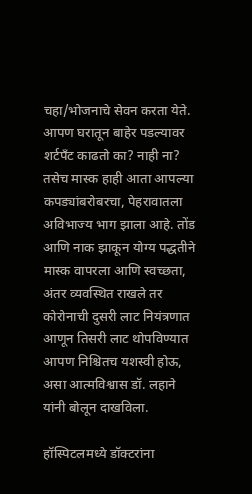चहा/भोजनाचे सेवन करता येते. आपण घरातून बाहेर पडल्यावर शर्टपँट काढतो का? नाही ना? तसेच मास्क हाही आता आपल्या कपड्यांबरोबरचा, पेहरावातला अविभाज्य भाग झाला आहे. तोंड आणि नाक झाकून योग्य पद्धतीने मास्क वापरला आणि स्वच्छता, अंतर व्यवस्थित राखले तर कोरोनाची दुसरी लाट नियंत्रणात आणून तिसरी लाट थोपविण्यात आपण निश्चितच यशस्वी होऊ, असा आत्मविश्वास डॉ. लहाने यांनी बोलून दाखविला.

हॉस्पिटलमध्ये डॉक्टरांना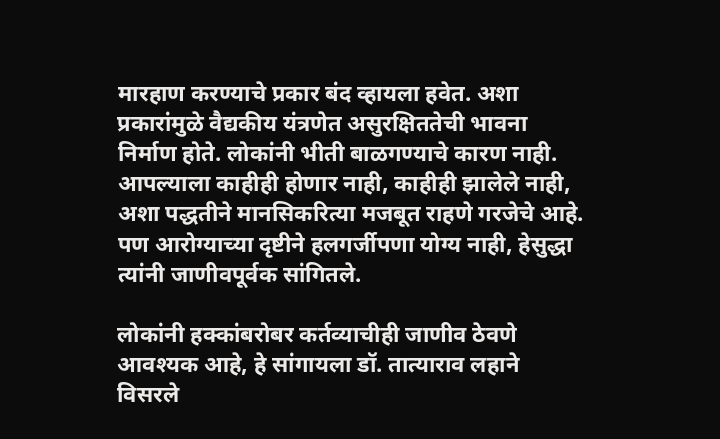मारहाण करण्याचे प्रकार बंद व्हायला हवेत. अशा प्रकारांमुळे वैद्यकीय यंत्रणेत असुरक्षिततेची भावना निर्माण होते. लोकांनी भीती बाळगण्याचे कारण नाही. आपल्याला काहीही होणार नाही, काहीही झालेले नाही, अशा पद्धतीने मानसिकरित्या मजबूत राहणे गरजेचे आहे. पण आरोग्याच्या दृष्टीने हलगर्जीपणा योग्य नाही, हेसुद्धा त्यांनी जाणीवपूर्वक सांगितले.

लोकांनी हक्कांबरोबर कर्तव्याचीही जाणीव ठेवणे आवश्यक आहे, हे सांगायला डॉ. तात्याराव लहाने विसरले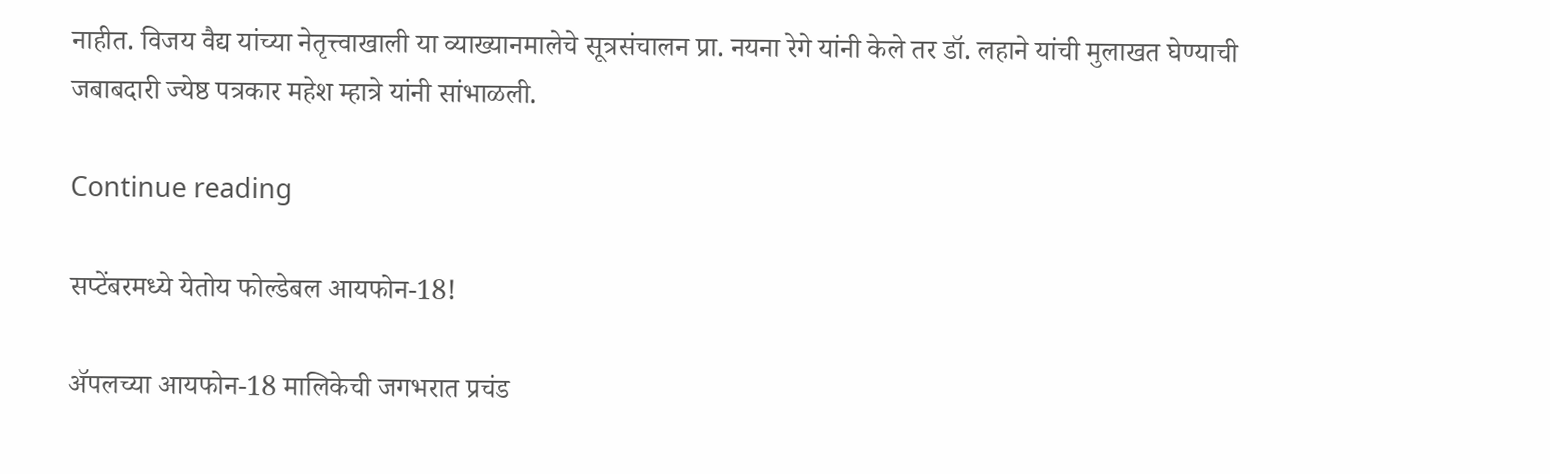नाहीत. विजय वैद्य यांच्या नेतृत्त्वाखाली या व्याख्यानमालेचे सूत्रसंचालन प्रा. नयना रेगे यांनी केले तर डॉ. लहाने यांची मुलाखत घेण्याची जबाबदारी ज्येष्ठ पत्रकार महेश म्हात्रे यांनी सांभाळली.

Continue reading

सप्टेंबरमध्ये येतोय फोल्डेबल आयफोन-18!

ॲपलच्या आयफोन-18 मालिकेची जगभरात प्रचंड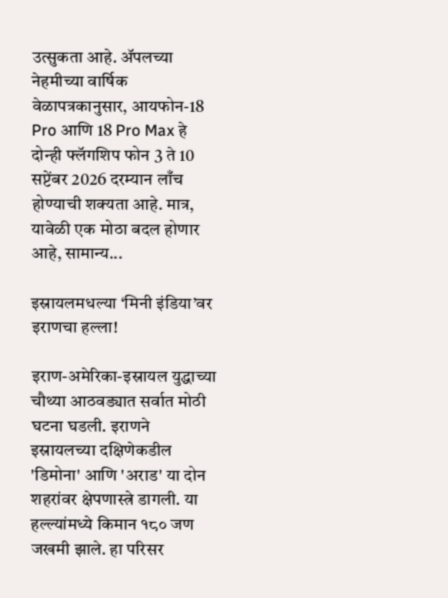उत्सुकता आहे. ॲपलच्या नेहमीच्या वार्षिक वेळापत्रकानुसार, आयफोन-18 Pro आणि 18 Pro Max हे दोन्ही फ्लॅगशिप फोन 3 ते 10 सप्टेंबर 2026 दरम्यान लाँच होण्याची शक्यता आहे. मात्र, यावेळी एक मोठा बदल होणार आहे, सामान्य...

इस्रायलमधल्या ‘मिनी इंडिया’वर इराणचा हल्ला!

इराण-अमेरिका-इस्रायल युद्धाच्या चौथ्या आठवड्यात सर्वात मोठी घटना घडली. इराणने इस्रायलच्या दक्षिणेकडील 'डिमोना' आणि 'अराड' या दोन शहरांवर क्षेपणास्त्रे डागली. या हल्ल्यांमध्ये किमान १८० जण जखमी झाले. हा परिसर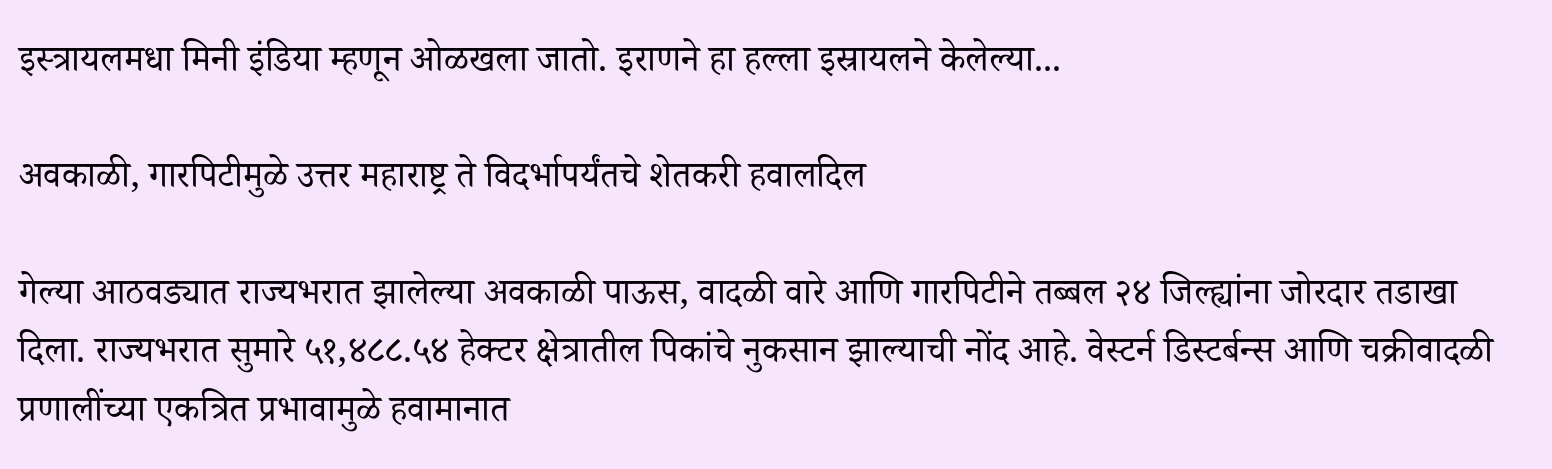इस्त्रायलमधा मिनी इंडिया म्हणून ओळखला जातो. इराणने हा हल्ला इस्रायलने केलेल्या...

अवकाळी, गारपिटीमुळे उत्तर महाराष्ट्र ते विदर्भापर्यंतचे शेतकरी हवालदिल

गेल्या आठवड्यात राज्यभरात झालेल्या अवकाळी पाऊस, वादळी वारे आणि गारपिटीने तब्बल २४ जिल्ह्यांना जोरदार तडाखा दिला. राज्यभरात सुमारे ५१,४८८.५४ हेक्टर क्षेत्रातील पिकांचे नुकसान झाल्याची नोंद आहे. वेस्टर्न डिस्टर्बन्स आणि चक्रीवादळी प्रणालींच्या एकत्रित प्रभावामुळे हवामानात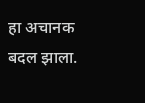हा अचानक बदल झाला.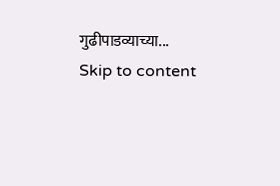गुढीपाडव्याच्या...
Skip to content